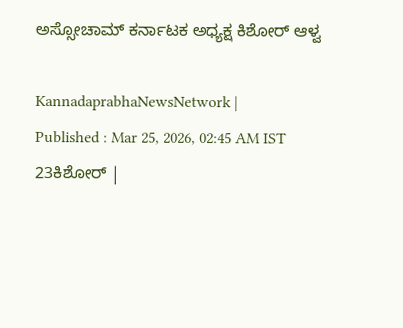ಅಸ್ಸೋಚಾಮ್ ಕರ್ನಾಟಕ ಅಧ್ಯಕ್ಷ ಕಿಶೋರ್ ಆಳ್ವ

KannadaprabhaNewsNetwork |
Published : Mar 25, 2026, 02:45 AM IST
23ಕಿಶೋರ್ |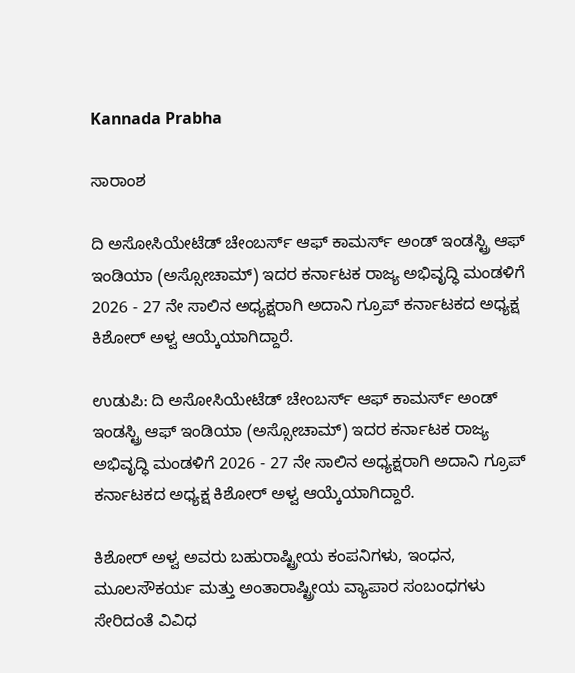Kannada Prabha

ಸಾರಾಂಶ

ದಿ ಅಸೋಸಿಯೇಟೆಡ್ ಚೇಂಬರ್ಸ್ ಆಫ್ ಕಾಮರ್ಸ್ ಅಂಡ್ ಇಂಡಸ್ಟ್ರಿ ಆಫ್ ಇಂಡಿಯಾ (ಅಸ್ಸೋಚಾಮ್) ಇದರ ಕರ್ನಾಟಕ ರಾಜ್ಯ ಅಭಿವೃದ್ಧಿ ಮಂಡಳಿಗೆ 2026 - 27 ನೇ ಸಾಲಿನ ಅಧ್ಯಕ್ಷರಾಗಿ ಅದಾನಿ ಗ್ರೂಪ್‌ ಕರ್ನಾಟಕದ ಅಧ್ಯಕ್ಷ ಕಿಶೋರ್ ಅಳ್ವ ಆಯ್ಕೆಯಾಗಿದ್ದಾರೆ.

ಉಡುಪಿ: ದಿ ಅಸೋಸಿಯೇಟೆಡ್ ಚೇಂಬರ್ಸ್ ಆಫ್ ಕಾಮರ್ಸ್ ಅಂಡ್ ಇಂಡಸ್ಟ್ರಿ ಆಫ್ ಇಂಡಿಯಾ (ಅಸ್ಸೋಚಾಮ್) ಇದರ ಕರ್ನಾಟಕ ರಾಜ್ಯ ಅಭಿವೃದ್ಧಿ ಮಂಡಳಿಗೆ 2026 - 27 ನೇ ಸಾಲಿನ ಅಧ್ಯಕ್ಷರಾಗಿ ಅದಾನಿ ಗ್ರೂಪ್‌ ಕರ್ನಾಟಕದ ಅಧ್ಯಕ್ಷ ಕಿಶೋರ್ ಅಳ್ವ ಆಯ್ಕೆಯಾಗಿದ್ದಾರೆ.

ಕಿಶೋರ್ ಅಳ್ವ ಅವರು ಬಹುರಾಷ್ಟ್ರೀಯ ಕಂಪನಿಗಳು, ಇಂಧನ, ಮೂಲಸೌಕರ್ಯ ಮತ್ತು ಅಂತಾರಾಷ್ಟ್ರೀಯ ವ್ಯಾಪಾರ ಸಂಬಂಧಗಳು ಸೇರಿದಂತೆ ವಿವಿಧ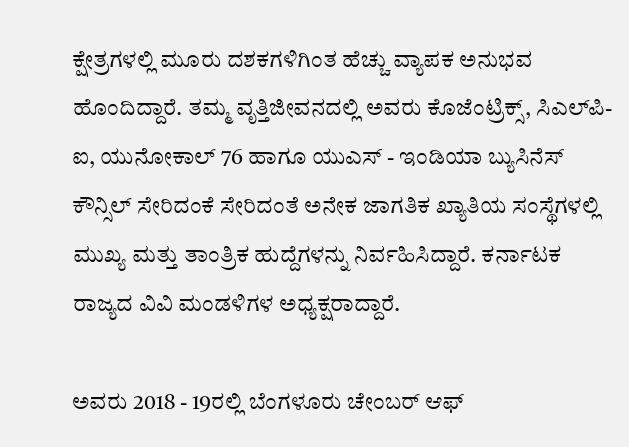ಕ್ಷೇತ್ರಗಳಲ್ಲಿ ಮೂರು ದಶಕಗಳಿಗಿಂತ ಹೆಚ್ಚು ವ್ಯಾಪಕ ಅನುಭವ ಹೊಂದಿದ್ದಾರೆ. ತಮ್ಮ ವೃತ್ತಿಜೀವನದಲ್ಲಿ ಅವರು ಕೊಜೆಂಟ್ರಿಕ್ಸ್, ಸಿಎಲ್‌ಪಿ-ಐ, ಯುನೋಕಾಲ್ 76 ಹಾಗೂ ಯುಎಸ್ - ಇಂಡಿಯಾ ಬ್ಯುಸಿನೆಸ್ ಕೌನ್ಸಿಲ್ ಸೇರಿದಂಕೆ ಸೇರಿದಂತೆ ಅನೇಕ ಜಾಗತಿಕ ಖ್ಯಾತಿಯ ಸಂಸ್ಥೆಗಳಲ್ಲಿ ಮುಖ್ಯ ಮತ್ತು ತಾಂತ್ರಿಕ ಹುದ್ದೆಗಳನ್ನು ನಿರ್ವಹಿಸಿದ್ದಾರೆ. ಕರ್ನಾಟಕ ರಾಜ್ಯದ ವಿವಿ ಮಂಡಳಿಗಳ ಅಧ್ಯಕ್ಷರಾದ್ದಾರೆ.

ಅವರು 2018 - 19ರಲ್ಲಿ ಬೆಂಗಳೂರು ಚೇಂಬರ್ ಆಫ್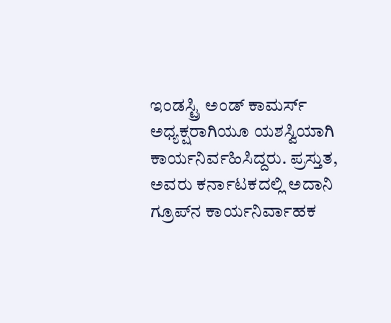ಇಂಡಸ್ಟ್ರಿ ಅಂಡ್ ಕಾಮರ್ಸ್ ಅಧ್ಯಕ್ಷರಾಗಿಯೂ ಯಶಸ್ವಿಯಾಗಿ ಕಾರ್ಯನಿರ್ವಹಿಸಿದ್ದರು. ಪ್ರಸ್ತುತ, ಅವರು ಕರ್ನಾಟಕದಲ್ಲಿ ಅದಾನಿ ಗ್ರೂಪ್‌ನ ಕಾರ್ಯನಿರ್ವಾಹಕ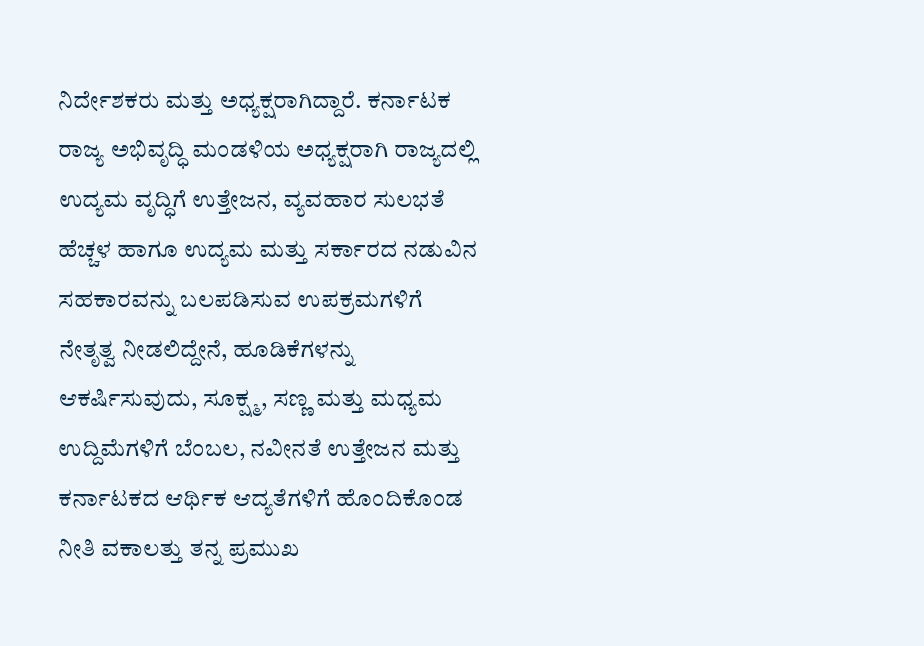ನಿರ್ದೇಶಕರು ಮತ್ತು ಅಧ್ಯಕ್ಷರಾಗಿದ್ದಾರೆ. ಕರ್ನಾಟಕ ರಾಜ್ಯ ಅಭಿವೃದ್ಧಿ ಮಂಡಳಿಯ ಅಧ್ಯಕ್ಷರಾಗಿ ರಾಜ್ಯದಲ್ಲಿ ಉದ್ಯಮ ವೃದ್ಧಿಗೆ ಉತ್ತೇಜನ, ವ್ಯವಹಾರ ಸುಲಭತೆ ಹೆಚ್ಚಳ ಹಾಗೂ ಉದ್ಯಮ ಮತ್ತು ಸರ್ಕಾರದ ನಡುವಿನ ಸಹಕಾರವನ್ನು ಬಲಪಡಿಸುವ ಉಪಕ್ರಮಗಳಿಗೆ ನೇತೃತ್ವ ನೀಡಲಿದ್ದೇನೆ, ಹೂಡಿಕೆಗಳನ್ನು ಆಕರ್ಷಿಸುವುದು, ಸೂಕ್ಷ್ಮ, ಸಣ್ಣ ಮತ್ತು ಮಧ್ಯಮ ಉದ್ದಿಮೆಗಳಿಗೆ ಬೆಂಬಲ, ನವೀನತೆ ಉತ್ತೇಜನ ಮತ್ತು ಕರ್ನಾಟಕದ ಆರ್ಥಿಕ ಆದ್ಯತೆಗಳಿಗೆ ಹೊಂದಿಕೊಂಡ ನೀತಿ ವಕಾಲತ್ತು ತನ್ನ ಪ್ರಮುಖ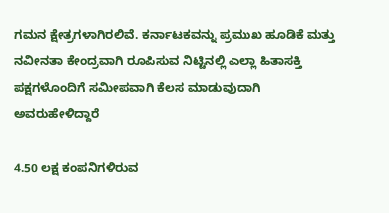ಗಮನ ಕ್ಷೇತ್ರಗಳಾಗಿರಲಿವೆ. ಕರ್ನಾಟಕವನ್ನು ಪ್ರಮುಖ ಹೂಡಿಕೆ ಮತ್ತು ನವೀನತಾ ಕೇಂದ್ರವಾಗಿ ರೂಪಿಸುವ ನಿಟ್ಟಿನಲ್ಲಿ ಎಲ್ಲಾ ಹಿತಾಸಕ್ತಿ ಪಕ್ಷಗಳೊಂದಿಗೆ ಸಮೀಪವಾಗಿ ಕೆಲಸ ಮಾಡುವುದಾಗಿ ಅವರುಹೇಳಿದ್ದಾರೆ

4.50 ಲಕ್ಷ ಕಂಪನಿಗಳಿರುವ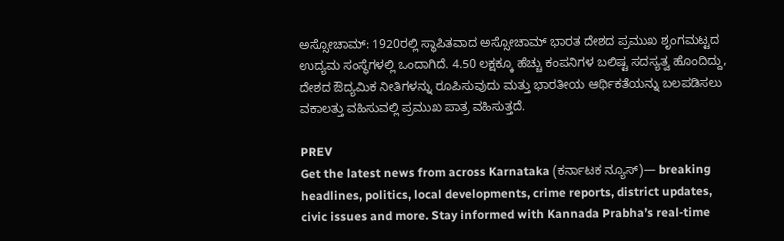ಅಸ್ಸೋಚಾಮ್: 1920ರಲ್ಲಿ ಸ್ಥಾಪಿತವಾದ ಅಸ್ಸೋಚಾಮ್ ಭಾರತ ದೇಶದ ಪ್ರಮುಖ ಶೃಂಗಮಟ್ಟದ ಉದ್ಯಮ ಸಂಸ್ಥೆಗಳಲ್ಲಿ ಒಂದಾಗಿದೆ. 4.50 ಲಕ್ಷಕ್ಕೂ ಹೆಚ್ಚು ಕಂಪನಿಗಳ ಬಲಿಷ್ಟ ಸದಸ್ಯತ್ವ ಹೊಂದಿದ್ದು, ದೇಶದ ಔದ್ಯಮಿಕ ನೀತಿಗಳನ್ನು ರೂಪಿಸುವುದು ಮತ್ತು ಭಾರತೀಯ ಆರ್ಥಿಕತೆಯನ್ನು ಬಲಪಡಿಸಲು ವಕಾಲತ್ತು ವಹಿಸುವಲ್ಲಿ ಪ್ರಮುಖ ಪಾತ್ರ ವಹಿಸುತ್ತದೆ.

PREV
Get the latest news from across Karnataka (ಕರ್ನಾಟಕ ನ್ಯೂಸ್)— breaking headlines, politics, local developments, crime reports, district updates, civic issues and more. Stay informed with Kannada Prabha’s real‑time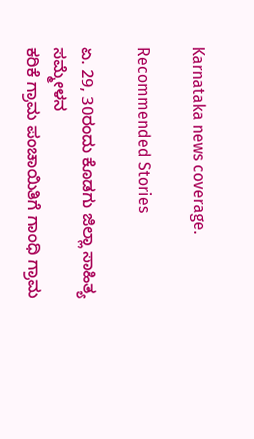Karnataka news coverage.

Recommended Stories

ಏ. 29, 30ರಂದು ಕೊಡಗು ಜಿಲ್ಲಾ ಸಾಹಿತ್ಯ ಸಮ್ಮೇಳನ
ಕರಿಕೆ ಗ್ರಾಮ ಪಂಚಾಯಿತಿಗೆ ಗಾಂಧಿ ಗ್ರಾಮ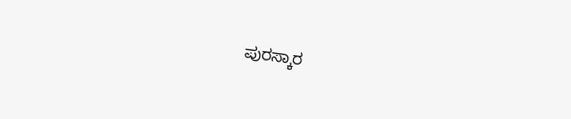ಪುರಸ್ಕಾರ